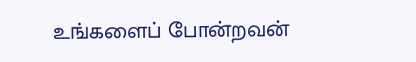உங்களைப் போன்றவன்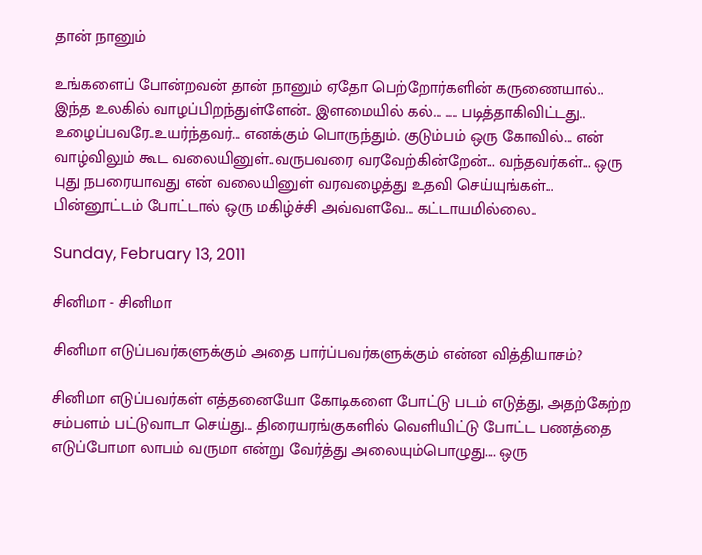தான் நானும்

உங்களைப் போன்றவன் தான் நானும் ஏதோ பெற்றோர்களின் கருணையால்.. இந்த உலகில் வாழப்பிறந்துள்ளேன்.. இளமையில் கல்... ..... படித்தாகிவிட்டது.. உழைப்பவரே..உயர்ந்தவர்... எனக்கும் பொருந்தும். குடும்பம் ஒரு கோவில்... என் வாழ்விலும் கூட வலையினுள்..வருபவரை வரவேற்கின்றேன்... வந்தவர்கள்... ஒரு புது நபரையாவது என் வலையினுள் வரவழைத்து உதவி செய்யுங்கள்... பின்னூட்டம் போட்டால் ஒரு மகிழ்ச்சி அவ்வளவே... கட்டாயமில்லை..

Sunday, February 13, 2011

சினிமா - சினிமா

சினிமா எடுப்பவர்களுக்கும் அதை பார்ப்பவர்களுக்கும் என்ன வித்தியாசம்?

சினிமா எடுப்பவர்கள் எத்தனையோ கோடிகளை போட்டு படம் எடுத்து, அதற்கேற்ற சம்பளம் பட்டுவாடா செய்து... திரையரங்குகளில் வெளியிட்டு போட்ட பணத்தை எடுப்போமா லாபம் வருமா என்று வேர்த்து அலையும்பொழுது.... ஒரு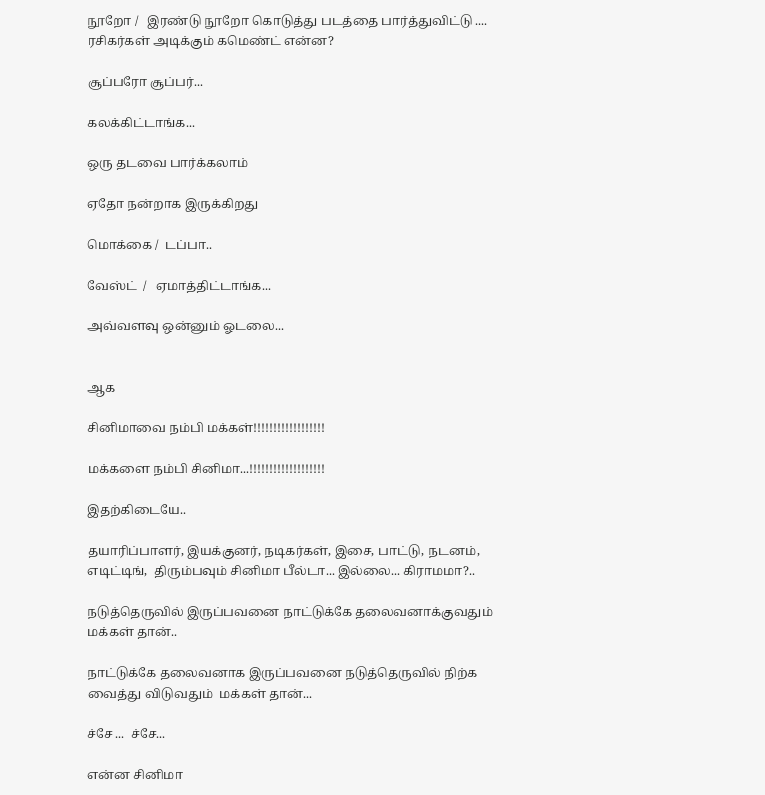நூறோ /   இரண்டு நூறோ கொடுத்து படத்தை பார்த்துவிட்டு .... ரசிகர்கள் அடிக்கும் கமெண்ட் என்ன?

சூப்பரோ சூப்பர்...

கலக்கிட்டாங்க...

ஒரு தடவை பார்க்கலாம்

ஏதோ நன்றாக இருக்கிறது

மொக்கை /  டப்பா..

வேஸ்ட்  /   ஏமாத்திட்டாங்க...

அவ்வளவு ஒன்னும் ஓடலை...


ஆக

சினிமாவை நம்பி மக்கள்!!!!!!!!!!!!!!!!!!

மக்களை நம்பி சினிமா...!!!!!!!!!!!!!!!!!!!

இதற்கிடையே..

தயாரிப்பாளர், இயக்குனர், நடிகர்கள், இசை, பாட்டு, நடனம், எடிட்டிங்,  திரும்பவும் சினிமா பீல்டா... இல்லை... கிராமமா?..

நடுத்தெருவில் இருப்பவனை நாட்டுக்கே தலைவனாக்குவதும் மக்கள் தான்..

நாட்டுக்கே தலைவனாக இருப்பவனை நடுத்தெருவில் நிற்க வைத்து விடுவதும்  மக்கள் தான்...

ச்சே ...  ச்சே...

என்ன சினிமா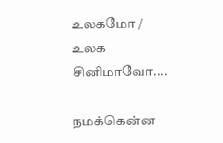உலகமோ /  உலக சினிமாவோ....

நமக்கென்ன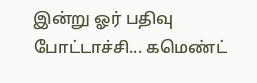இன்று ஓர் பதிவு போட்டாச்சி... கமெண்ட்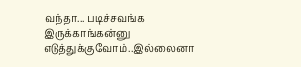வந்தா... படிச்சவங்க இருக்காங்கன்னு எடுத்துக்குவோம்..இல்லைனா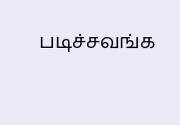படிச்சவங்க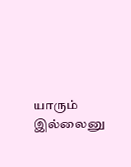யாரும் இல்லைனு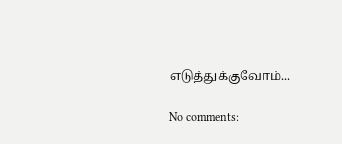எடுத்துக்குவோம்...

No comments: